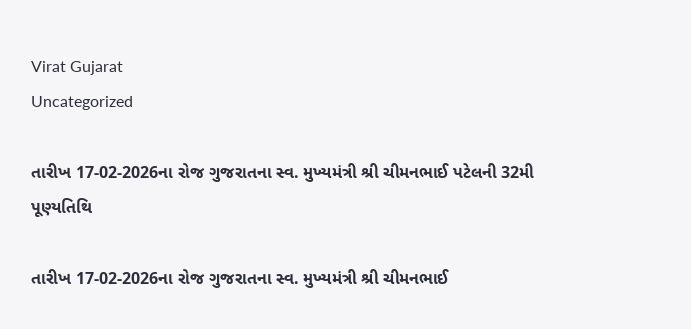Virat Gujarat
Uncategorized

તારીખ 17-02-2026ના રોજ ગુજરાતના સ્વ. મુખ્યમંત્રી શ્રી ચીમનભાઈ પટેલની 32મી પૂણ્યતિથિ

તારીખ 17-02-2026ના રોજ ગુજરાતના સ્વ. મુખ્યમંત્રી શ્રી ચીમનભાઈ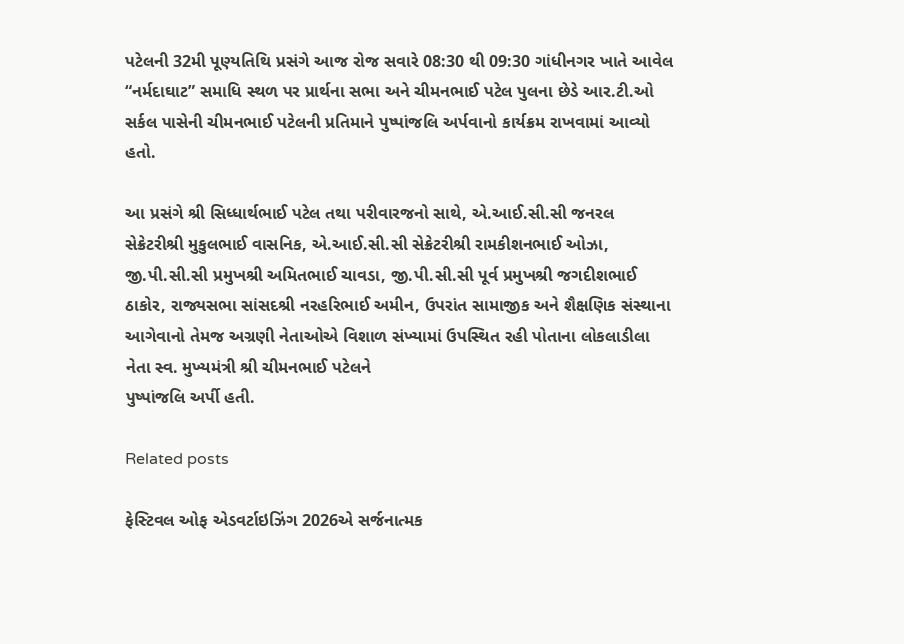પટેલની 32મી પૂણ્યતિથિ પ્રસંગે આજ રોજ સવારે 08:30 થી 09:30 ગાંધીનગર ખાતે આવેલ “નર્મદાઘાટ” સમાધિ સ્થળ પર પ્રાર્થના સભા અને ચીમનભાઈ પટેલ પુલના છેડે આર.ટી.ઓ સર્કલ પાસેની ચીમનભાઈ પટેલની પ્રતિમાને પુષ્પાંજલિ અર્પવાનો કાર્યક્રમ રાખવામાં આવ્યો હતો.

આ પ્રસંગે શ્રી સિધ્ધાર્થભાઈ પટેલ તથા પરીવારજનો સાથે, એ.આઈ.સી.સી જનરલ સેક્રેટરીશ્રી મુકુલભાઈ વાસનિક, એ.આઈ.સી.સી સેક્રેટરીશ્રી રામકીશનભાઈ ઓઝા, જી.પી.સી.સી પ્રમુખશ્રી અમિતભાઈ ચાવડા, જી.પી.સી.સી પૂર્વ પ્રમુખશ્રી જગદીશભાઈ ઠાકોર, રાજ્યસભા સાંસદશ્રી નરહરિભાઈ અમીન, ઉપરાંત સામાજીક અને શૈક્ષણિક સંસ્થાના આગેવાનો તેમજ અગ્રણી નેતાઓએ વિશાળ સંખ્યામાં ઉપસ્થિત રહી પોતાના લોકલાડીલા નેતા સ્વ. મુખ્યમંત્રી શ્રી ચીમનભાઈ પટેલને
પુષ્પાંજલિ અર્પી હતી.

Related posts

ફેસ્ટિવલ ઓફ એડવર્ટાઇઝિંગ 2026એ સર્જનાત્મક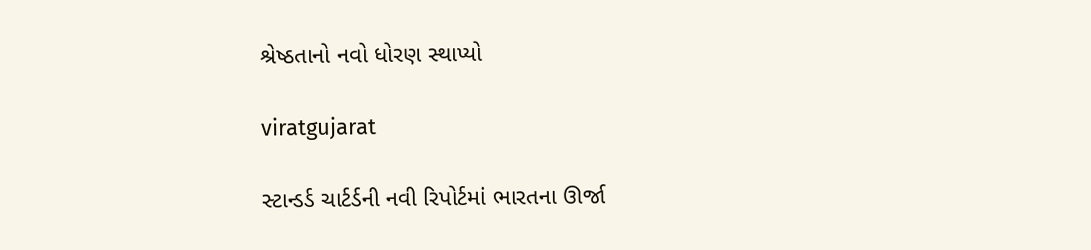શ્રેષ્ઠતાનો નવો ધોરણ સ્થાપ્યો

viratgujarat

સ્ટાન્ડર્ડ ચાર્ટર્ડની નવી રિપોર્ટમાં ભારતના ઊર્જા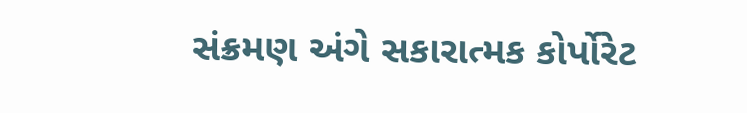સંક્રમણ અંગે સકારાત્મક કોર્પોરેટ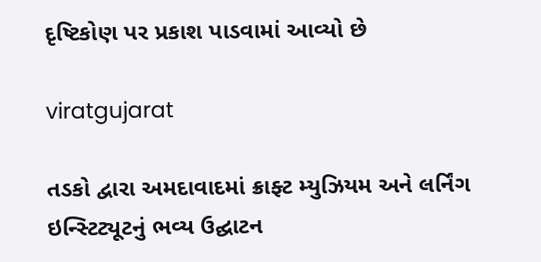દૃષ્ટિકોણ પર પ્રકાશ પાડવામાં આવ્યો છે

viratgujarat

તડકો દ્વારા અમદાવાદમાં ક્રાફ્ટ મ્યુઝિયમ અને લર્નિંગ ઇન્સ્ટિટ્યૂટનું ભવ્ય ઉદ્ઘાટન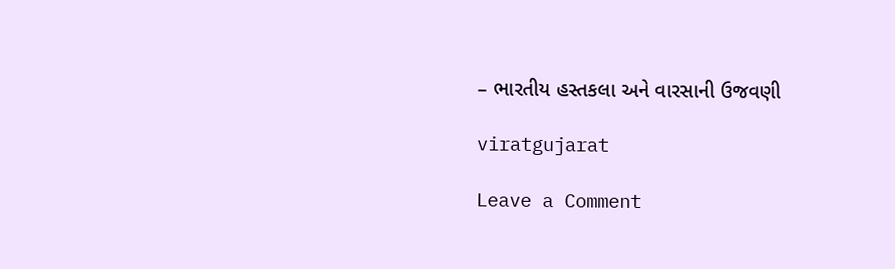– ભારતીય હસ્તકલા અને વારસાની ઉજવણી

viratgujarat

Leave a Comment